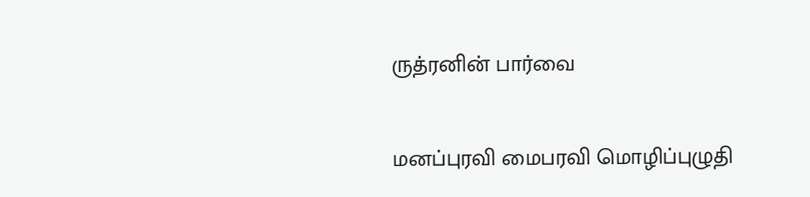ருத்ரனின் பார்வை

மனப்புரவி மைபரவி மொழிப்புழுதி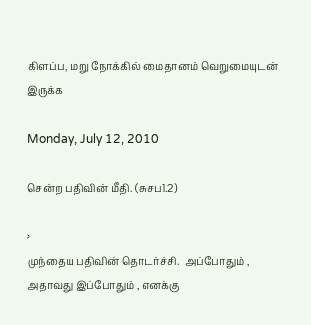கிளப்ப‌, மறு நோக்கில் மைதானம் வெறுமையுடன் இருக்க‌

Monday, July 12, 2010

சென்ற பதிவின் மீதி. (சுசப1.2)

›
முந்தைய பதிவின் தொடர்ச்சி.  அப்போதும் , அதாவது இப்போதும் , எனக்கு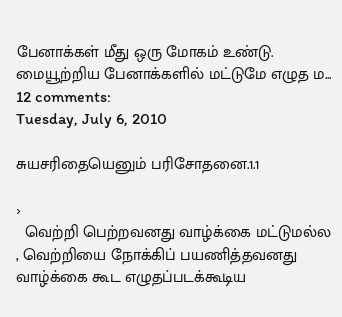பேனாக்கள் மீது ஒரு மோகம் உண்டு. மையூற்றிய பேனாக்களில் மட்டுமே எழுத ம...
12 comments:
Tuesday, July 6, 2010

சுயசரிதையெனும் பரிசோதனை.1.1

›
  வெற்றி பெற்றவனது வாழ்க்கை மட்டுமல்ல , வெற்றியை நோக்கிப் பயணித்தவனது வாழ்க்கை கூட எழுதப்படக்கூடிய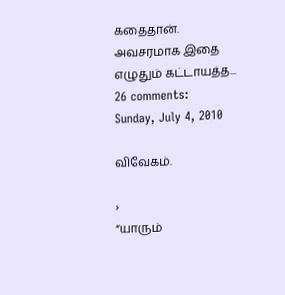கதைதான். அவசரமாக இதை எழுதும் கட்டாயத்த...
26 comments:
Sunday, July 4, 2010

விவேகம்.

›
“யாரும்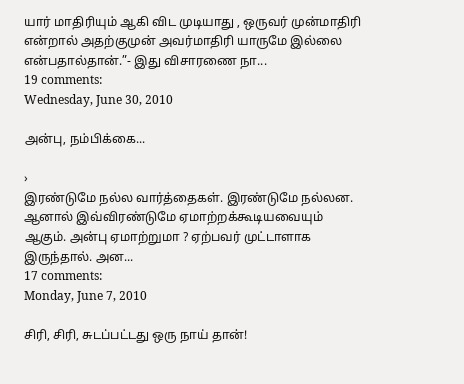யார் மாதிரியும் ஆகி விட முடியாது , ஒருவர் முன்மாதிரி என்றால் அதற்குமுன் அவர்மாதிரி யாருமே இல்லை என்பதால்தான்.”- இது விசாரணை நா...
19 comments:
Wednesday, June 30, 2010

அன்பு, நம்பிக்கை...

›
இரண்டுமே நல்ல வார்த்தைகள். இரண்டுமே நல்லன. ஆனால் இவ்விரண்டுமே ஏமாற்றக்கூடியவையும் ஆகும். அன்பு ஏமாற்றுமா ? ஏற்பவர் முட்டாளாக இருந்தால். அன...
17 comments:
Monday, June 7, 2010

சிரி, சிரி, சுடப்பட்டது ஒரு நாய் தான்!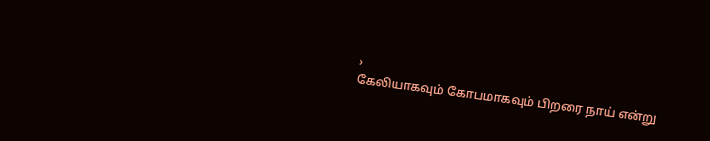›
கேலியாகவும் கோபமாகவும் பிறரை நாய் என்று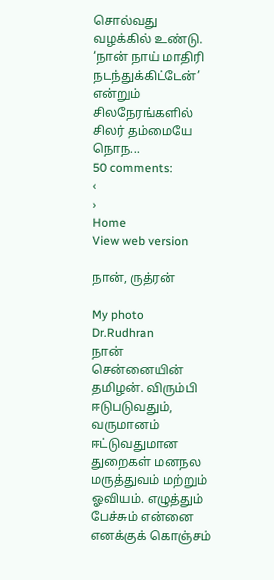சொல்வது வழக்கில் உண்டு. ‘நான் நாய் மாதிரி நடந்துக்கிட்டேன்’ என்றும் சிலநேரங்களில் சிலர் தம்மையே நொந...
50 comments:
‹
›
Home
View web version

நான், ருத்ரன்

My photo
Dr.Rudhran
நான் சென்னையின் தமிழன். விரும்பி ஈடுபடுவதும், வருமானம் ஈட்டுவதுமான‌ துறைகள்‍ மனநல மருத்துவம் மற்றும் ஓவியம். எழுத்தும் பேச்சும் என்னை எனக்குக் கொஞ்சம்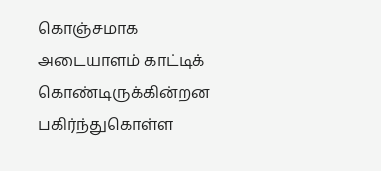கொஞ்சமாக அடையாளம் காட்டிக் கொண்டிருக்கின்றன பகிர்ந்துகொள்ள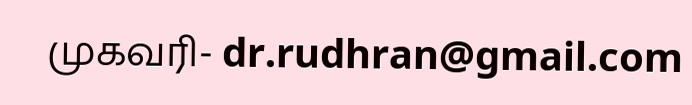முகவரி- dr.rudhran@gmail.com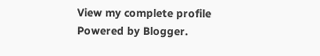View my complete profile
Powered by Blogger.